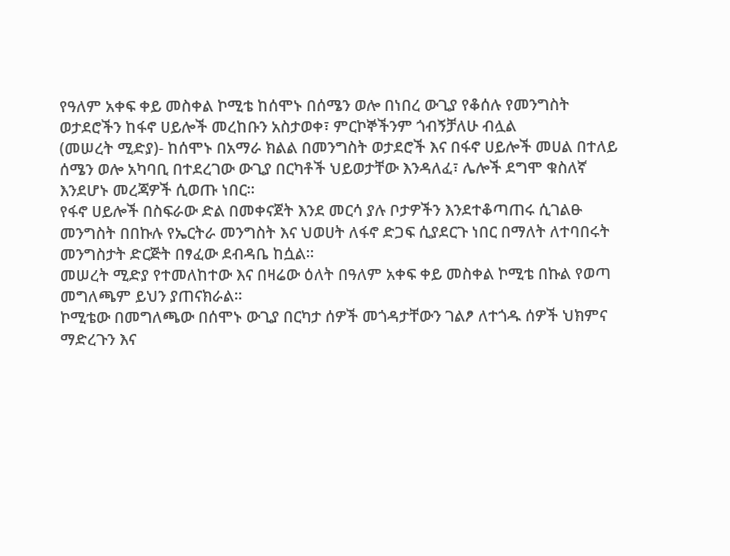የዓለም አቀፍ ቀይ መስቀል ኮሚቴ ከሰሞኑ በሰሜን ወሎ በነበረ ውጊያ የቆሰሉ የመንግስት ወታደሮችን ከፋኖ ሀይሎች መረከቡን አስታወቀ፣ ምርኮኞችንም ጎብኝቻለሁ ብሏል
(መሠረት ሚድያ)- ከሰሞኑ በአማራ ክልል በመንግስት ወታደሮች እና በፋኖ ሀይሎች መሀል በተለይ ሰሜን ወሎ አካባቢ በተደረገው ውጊያ በርካቶች ህይወታቸው እንዳለፈ፣ ሌሎች ደግሞ ቁስለኛ እንደሆኑ መረጃዎች ሲወጡ ነበር።
የፋኖ ሀይሎች በስፍራው ድል በመቀናጀት እንደ መርሳ ያሉ ቦታዎችን እንደተቆጣጠሩ ሲገልፁ መንግስት በበኩሉ የኤርትራ መንግስት እና ህወሀት ለፋኖ ድጋፍ ሲያደርጉ ነበር በማለት ለተባበሩት መንግስታት ድርጅት በፃፈው ደብዳቤ ከሷል።
መሠረት ሚድያ የተመለከተው እና በዛሬው ዕለት በዓለም አቀፍ ቀይ መስቀል ኮሚቴ በኩል የወጣ መግለጫም ይህን ያጠናክራል።
ኮሚቴው በመግለጫው በሰሞኑ ውጊያ በርካታ ሰዎች መጎዳታቸውን ገልፆ ለተጎዱ ሰዎች ህክምና ማድረጉን እና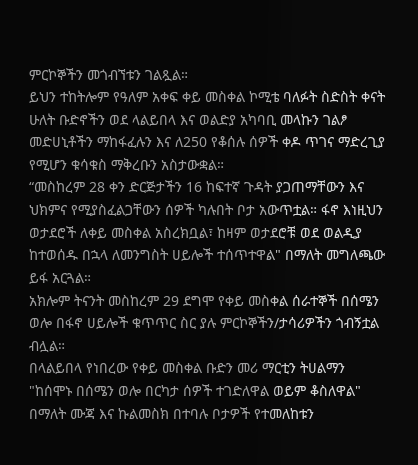ምርኮኞችን መጎብኘቱን ገልጿል።
ይህን ተከትሎም የዓለም አቀፍ ቀይ መስቀል ኮሚቴ ባለፉት ስድስት ቀናት ሁለት ቡድኖችን ወደ ላልይበላ እና ወልድያ አካባቢ መላኩን ገልፆ መድሀኒቶችን ማከፋፈሉን እና ለ250 የቆሰሉ ሰዎች ቀዶ ጥገና ማድረጊያ የሚሆን ቁሳቁስ ማቅረቡን አስታውቋል።
“መስከረም 28 ቀን ድርጅታችን 16 ከፍተኛ ጉዳት ያጋጠማቸውን እና ህክምና የሚያስፈልጋቸውን ሰዎች ካሉበት ቦታ አውጥቷል። ፋኖ እነዚህን ወታደሮች ለቀይ መስቀል አስረክቧል፣ ከዛም ወታደሮቹ ወደ ወልዲያ ከተወሰዱ በኋላ ለመንግስት ሀይሎች ተሰጥተዋል" በማለት መግለጫው ይፋ አርጓል።
አክሎም ትናንት መስከረም 29 ደግሞ የቀይ መስቀል ሰራተኞች በሰሜን ወሎ በፋኖ ሀይሎች ቁጥጥር ስር ያሉ ምርኮኞችን/ታሳሪዎችን ጎብኝቷል ብሏል።
በላልይበላ የነበረው የቀይ መስቀል ቡድን መሪ ማርቲን ትሀልማን "ከሰሞኑ በሰሜን ወሎ በርካታ ሰዎች ተገድለዋል ወይም ቆስለዋል" በማለት ሙጃ እና ኩልመስክ በተባሉ ቦታዎች የተመለከቱን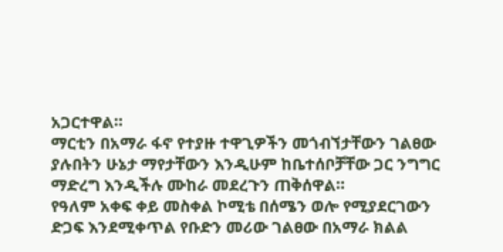አጋርተዋል።
ማርቲን በአማራ ፋኖ የተያዙ ተዋጊዎችን መጎብኘታቸውን ገልፀው ያሉበትን ሁኔታ ማየታቸውን እንዲሁም ከቤተሰቦቻቸው ጋር ንግግር ማድረግ እንዲችሉ ሙከራ መደረጉን ጠቅሰዋል።
የዓለም አቀፍ ቀይ መስቀል ኮሚቴ በሰሜን ወሎ የሚያደርገውን ድጋፍ እንደሚቀጥል የቡድን መሪው ገልፀው በአማራ ክልል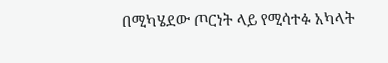በሚካሄደው ጦርነት ላይ የሚሳተፉ አካላት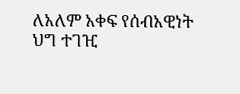ለአለም አቀፍ የሰብአዊነት ህግ ተገዢ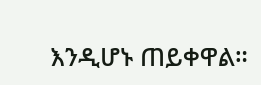እንዲሆኑ ጠይቀዋል።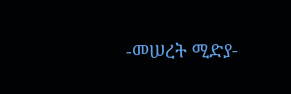-መሠረት ሚድያ-